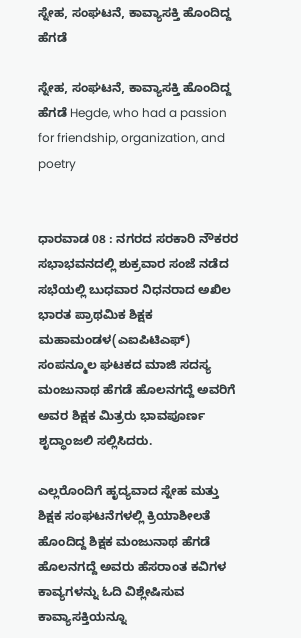ಸ್ನೇಹ, ಸಂಘಟನೆ, ಕಾವ್ಯಾಸಕ್ತಿ ಹೊಂದಿದ್ದ ಹೆಗಡೆ

ಸ್ನೇಹ, ಸಂಘಟನೆ, ಕಾವ್ಯಾಸಕ್ತಿ ಹೊಂದಿದ್ದ ಹೆಗಡೆ Hegde, who had a passion for friendship, organization, and poetry


ಧಾರವಾಡ 08 : ನಗರದ ಸರಕಾರಿ ನೌಕರರ ಸಭಾಭವನದಲ್ಲಿ ಶುಕ್ರವಾರ ಸಂಜೆ ನಡೆದ ಸಭೆಯಲ್ಲಿ ಬುಧವಾರ ನಿಧನರಾದ ಅಖಿಲ ಭಾರತ ಪ್ರಾಥಮಿಕ ಶಿಕ್ಷಕ ಮಹಾಮಂಡಳ(ಎಐಪಿಟಿಎಫ್) ಸಂಪನ್ಮೂಲ ಘಟಕದ ಮಾಜಿ ಸದಸ್ಯ ಮಂಜುನಾಥ ಹೆಗಡೆ ಹೊಲನಗದ್ದೆ ಅವರಿಗೆ ಅವರ ಶಿಕ್ಷಕ ಮಿತ್ರರು ಭಾವಪೂರ್ಣ ಶೃದ್ಧಾಂಜಲಿ ಸಲ್ಲಿಸಿದರು.

ಎಲ್ಲರೊಂದಿಗೆ ಹೃದ್ಯವಾದ ಸ್ನೇಹ ಮತ್ತು ಶಿಕ್ಷಕ ಸಂಘಟನೆಗಳಲ್ಲಿ ಕ್ರಿಯಾಶೀಲತೆ ಹೊಂದಿದ್ದ ಶಿಕ್ಷಕ ಮಂಜುನಾಥ ಹೆಗಡೆ ಹೊಲನಗದ್ದೆ ಅವರು ಹೆಸರಾಂತ ಕವಿಗಳ ಕಾವ್ಯಗಳನ್ನು ಓದಿ ವಿಶ್ಲೇಷಿಸುವ ಕಾವ್ಯಾಸಕ್ತಿಯನ್ನೂ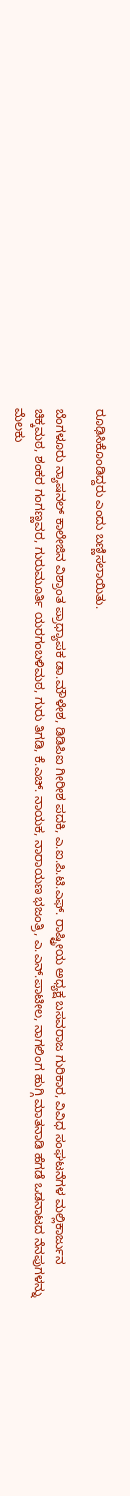ರೂಢಿಸಿಕೊಂಡಿದ್ದರು ಎಂದು ಬಣ್ಣಿಸಲಾಯಿತು.

ಬೆಂಗಳೂರು ನ್ಯಾಷನಲ್ ಕಾಲೇಜಿನ ವಿಶ್ರಾಂತ ಪ್ರಾಧ್ಯಾಪಕ ಡಾ.ಮೌಳೇಶ, ಡಿಡಿಪಿಐ ಗೀರೀಶ ಪದಕಿ, ಎ.ಐ.ಪಿ.ಟಿ.ಎಫ್‌. ರಾಷ್ಟ್ರೀಯ ಅಧ್ಯಕ್ಷ ಬಸವರಾಜ ಗುರಿಕಾರ, ವಿವಿಧ ಸಂಘಟನೆಗಳ ಮಲ್ಲಿಕಾರ್ಜುನ ಚಿಕ್ಕಮಠ, ಶಂಕರ ಗಂಗಣ್ಣವರ, ಗುರುಮೂರ್ತಿ ಯರಗಂಬಳಿಮಠ, ಗುರು ತಿಗಡಿ, ಕೆ.ಎಚ್‌. ನಾಯಕ, ನಾರಾಯಣ ಭಜಂತ್ರಿ, ಎ.ಎನ್‌.ಪಾಟೀಲ, ನಾಗಲಿಂಗ ಹುಗ್ಗಿ ಮಾತನಾಡಿ ಹೆಗಡೆ ಒಡನಾಟದ ನೆನಪುಗಳನ್ನು ಮೆಲಕು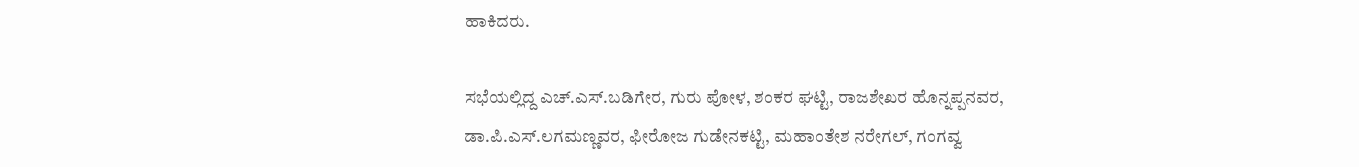ಹಾಕಿದರು.

ಸಭೆಯಲ್ಲಿದ್ದ ಎಚ್‌.ಎಸ್‌.ಬಡಿಗೇರ, ಗುರು ಪೋಳ, ಶಂಕರ ಘಟ್ಟಿ, ರಾಜಶೇಖರ ಹೊನ್ನಪ್ಪನವರ, ಡಾ.ಪಿ.ಎಸ್‌.ಲಗಮಣ್ಣವರ, ಫೀರೋಜ ಗುಡೇನಕಟ್ಟಿ, ಮಹಾಂತೇಶ ನರೇಗಲ್, ಗಂಗವ್ವ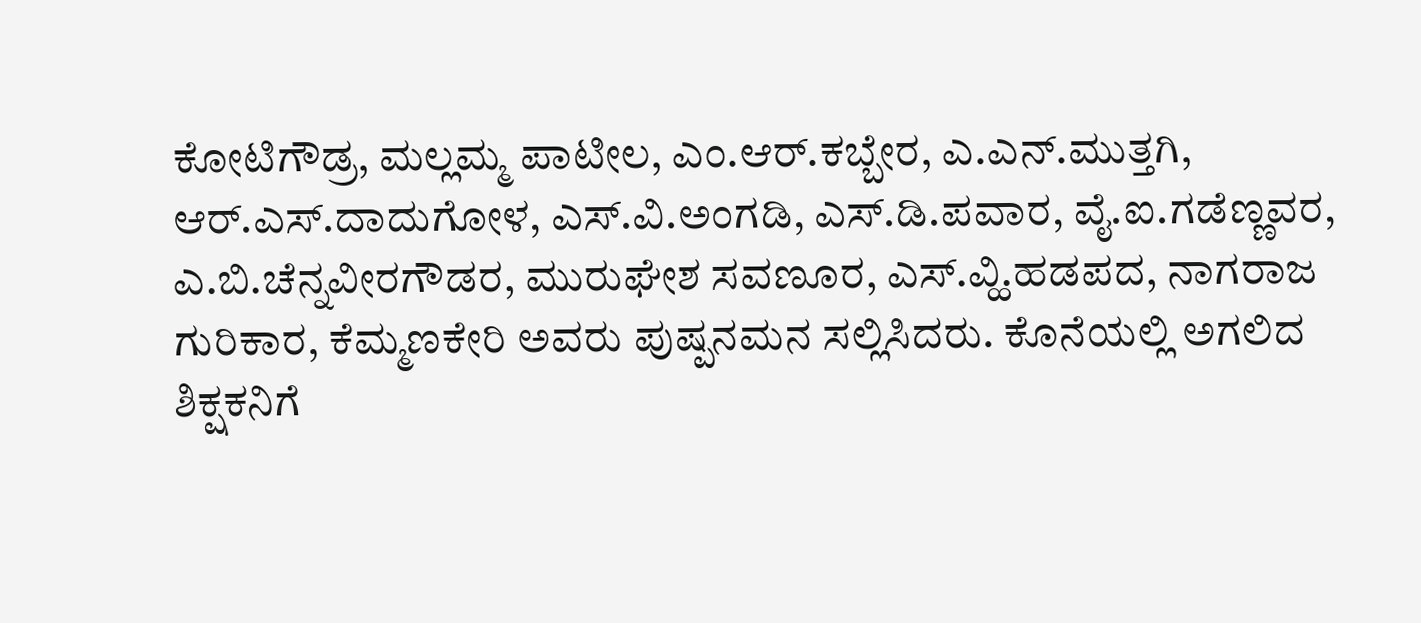ಕೋಟಿಗೌಡ್ರ, ಮಲ್ಲಮ್ಮ ಪಾಟೀಲ, ಎಂ.ಆರ್‌.ಕಬ್ಬೇರ, ಎ.ಎನ್‌.ಮುತ್ತಗಿ, ಆರ್‌.ಎಸ್‌.ದಾದುಗೋಳ, ಎಸ್‌.ವಿ.ಅಂಗಡಿ, ಎಸ್‌.ಡಿ.ಪವಾರ, ವೈ.ಐ.ಗಡೆಣ್ಣವರ, ಎ.ಬಿ.ಚೆನ್ನವೀರಗೌಡರ, ಮುರುಘೇಶ ಸವಣೂರ, ಎಸ್‌.ವ್ಹಿ.ಹಡಪದ, ನಾಗರಾಜ ಗುರಿಕಾರ, ಕೆಮ್ಮಣಕೇರಿ ಅವರು ಪುಷ್ಪನಮನ ಸಲ್ಲಿಸಿದರು. ಕೊನೆಯಲ್ಲಿ ಅಗಲಿದ ಶಿಕ್ಷಕನಿಗೆ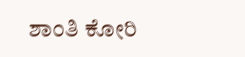ಶಾಂತಿ ಕೋರಿ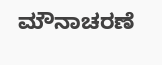ಮೌನಾಚರಣೆ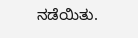ನಡೆಯಿತು.